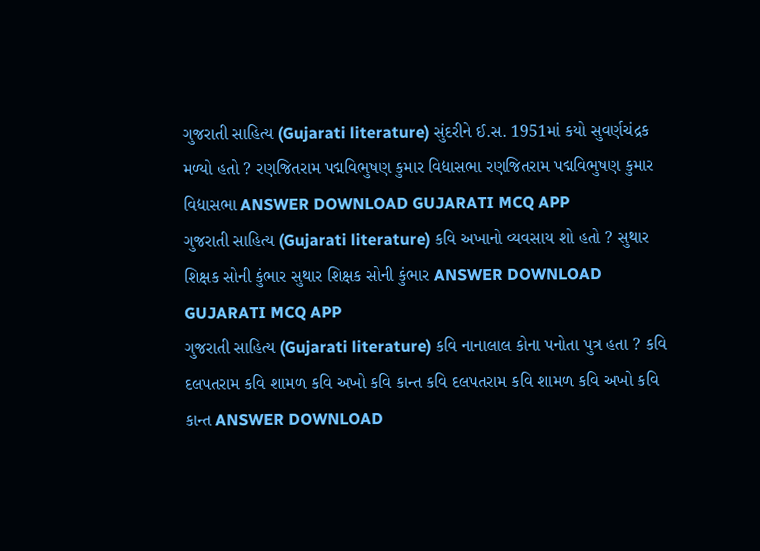ગુજરાતી સાહિત્ય (Gujarati literature) સુંદરીને ઈ.સ. 1951માં કયો સુવર્ણચંદ્રક મળ્યો હતો ? રણજિતરામ પદ્મવિભુષણ કુમાર વિદ્યાસભા રણજિતરામ પદ્મવિભુષણ કુમાર વિદ્યાસભા ANSWER DOWNLOAD GUJARATI MCQ APP
ગુજરાતી સાહિત્ય (Gujarati literature) કવિ અખાનો વ્યવસાય શો હતો ? સુથાર શિક્ષક સોની કુંભાર સુથાર શિક્ષક સોની કુંભાર ANSWER DOWNLOAD GUJARATI MCQ APP
ગુજરાતી સાહિત્ય (Gujarati literature) કવિ નાનાલાલ કોના પનોતા પુત્ર હતા ? કવિ દલપતરામ કવિ શામળ કવિ અખો કવિ કાન્ત કવિ દલપતરામ કવિ શામળ કવિ અખો કવિ કાન્ત ANSWER DOWNLOAD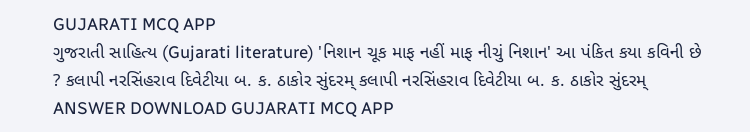GUJARATI MCQ APP
ગુજરાતી સાહિત્ય (Gujarati literature) 'નિશાન ચૂક માફ નહીં માફ નીચું નિશાન' આ પંકિત કયા કવિની છે ? કલાપી નરસિંહરાવ દિવેટીયા બ. ક. ઠાકોર સુંદરમ્ કલાપી નરસિંહરાવ દિવેટીયા બ. ક. ઠાકોર સુંદરમ્ ANSWER DOWNLOAD GUJARATI MCQ APP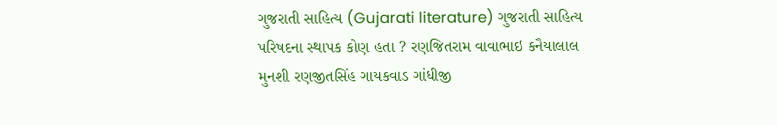ગુજરાતી સાહિત્ય (Gujarati literature) ગુજરાતી સાહિત્ય પરિષદના સ્થાપક કોણ હતા ? રણજિતરામ વાવાભાઇ કનૈયાલાલ મુનશી રણજીતસિંહ ગાયકવાડ ગાંધીજી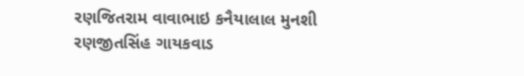રણજિતરામ વાવાભાઇ કનૈયાલાલ મુનશી રણજીતસિંહ ગાયકવાડ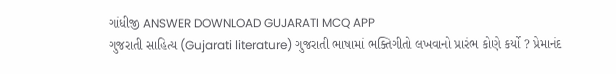ગાંધીજી ANSWER DOWNLOAD GUJARATI MCQ APP
ગુજરાતી સાહિત્ય (Gujarati literature) ગુજરાતી ભાષામાં ભક્તિગીતો લખવાનો પ્રારંભ કોણે કર્યો ? પ્રેમાનંદ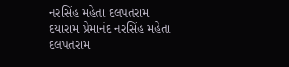નરસિંહ મહેતા દલપતરામ દયારામ પ્રેમાનંદ નરસિંહ મહેતા દલપતરામ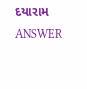દયારામ ANSWER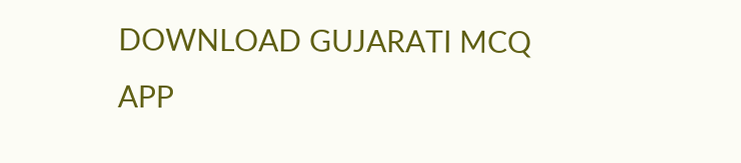DOWNLOAD GUJARATI MCQ APP